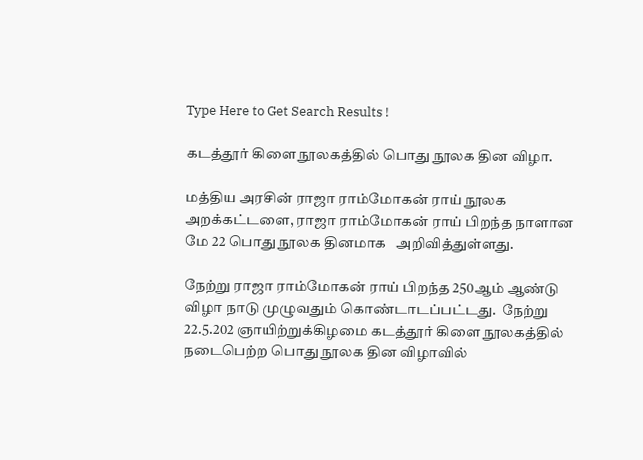Type Here to Get Search Results !

கடத்தூர் கிளை நூலகத்தில் பொது நூலக தின விழா.

மத்திய அரசின் ராஜா ராம்மோகன் ராய் நூலக அறக்கட்டளை, ராஜா ராம்மோகன் ராய் பிறந்த நாளான மே 22 பொது நூலக தினமாக   அறிவித்துள்ளது.

நேற்று ராஜா ராம்மோகன் ராய் பிறந்த 250ஆம் ஆண்டு விழா நாடு முழுவதும் கொண்டாடப்பட்டது.  நேற்று 22.5.202 ஞாயிற்றுக்கிழமை கடத்தூர் கிளை நூலகத்தில் நடைபெற்ற பொது நூலக தின விழாவில்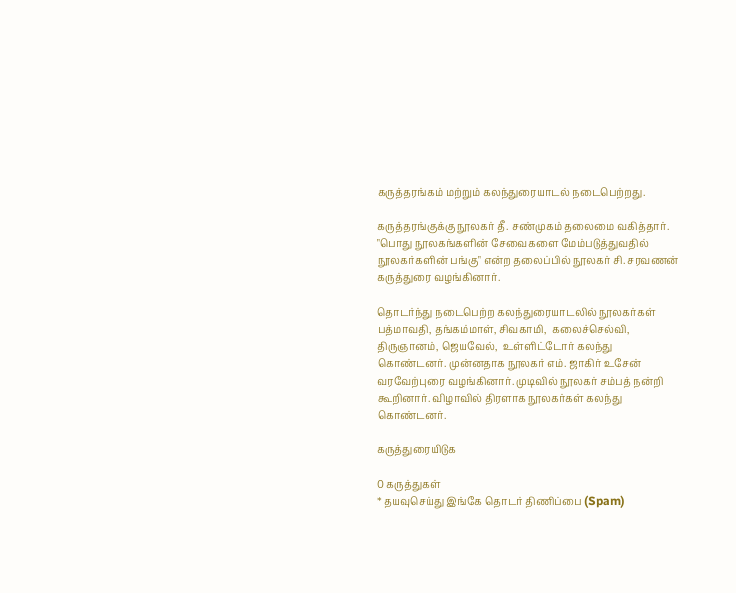கருத்தரங்கம் மற்றும் கலந்துரையாடல் நடைபெற்றது.

கருத்தரங்குக்கு நூலகர் தீ. சண்முகம் தலைமை வகித்தார். "பொது நூலகங்களின் சேவைகளை மேம்படுத்துவதில் நூலகர்களின் பங்கு" என்ற தலைப்பில் நூலகர் சி. சரவணன் கருத்துரை வழங்கினார்.

தொடர்ந்து நடைபெற்ற கலந்துரையாடலில் நூலகர்கள்    பத்மாவதி, தங்கம்மாள், சிவகாமி,  கலைச்செல்வி, திருஞானம், ஜெயவேல்,  உள்ளிட்டோர் கலந்து கொண்டனர். முன்னதாக நூலகர் எம். ஜாகிர் உசேன் வரவேற்புரை வழங்கினார். முடிவில் நூலகர் சம்பத் நன்றி கூறினார். விழாவில் திரளாக நூலகர்கள் கலந்து கொண்டனர்.

கருத்துரையிடுக

0 கருத்துகள்
* தயவுசெய்து இங்கே தொடர் திணிப்பை (Spam)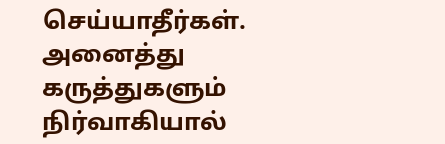செய்யாதீர்கள். அனைத்து கருத்துகளும் நிர்வாகியால்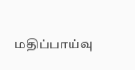மதிப்பாய்வு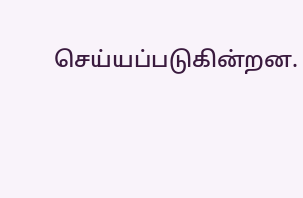செய்யப்படுகின்றன.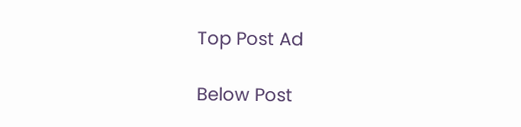Top Post Ad

Below Post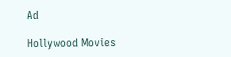Ad

Hollywood Movies